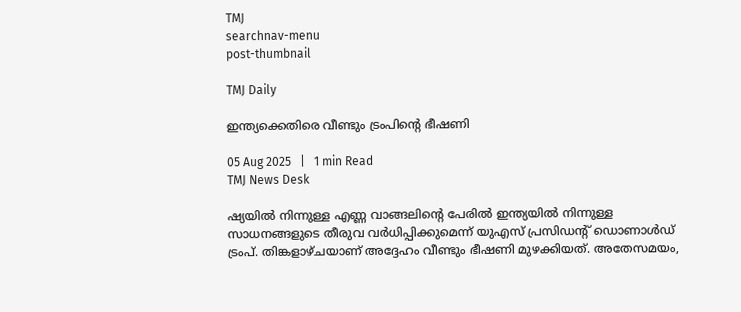TMJ
searchnav-menu
post-thumbnail

TMJ Daily

ഇന്ത്യക്കെതിരെ വീണ്ടും ട്രംപിന്റെ ഭീഷണി

05 Aug 2025   |   1 min Read
TMJ News Desk

ഷ്യയിൽ നിന്നുള്ള എണ്ണ വാങ്ങലിന്റെ പേരിൽ ഇന്ത്യയിൽ നിന്നുള്ള സാധനങ്ങളുടെ തീരുവ വർധിപ്പിക്കുമെന്ന് യുഎസ് പ്രസിഡന്റ് ഡൊണാൾഡ് ട്രംപ്. തിങ്കളാഴ്ചയാണ് അദ്ദേഹം വീണ്ടും ഭീഷണി മുഴക്കിയത്. അതേസമയം,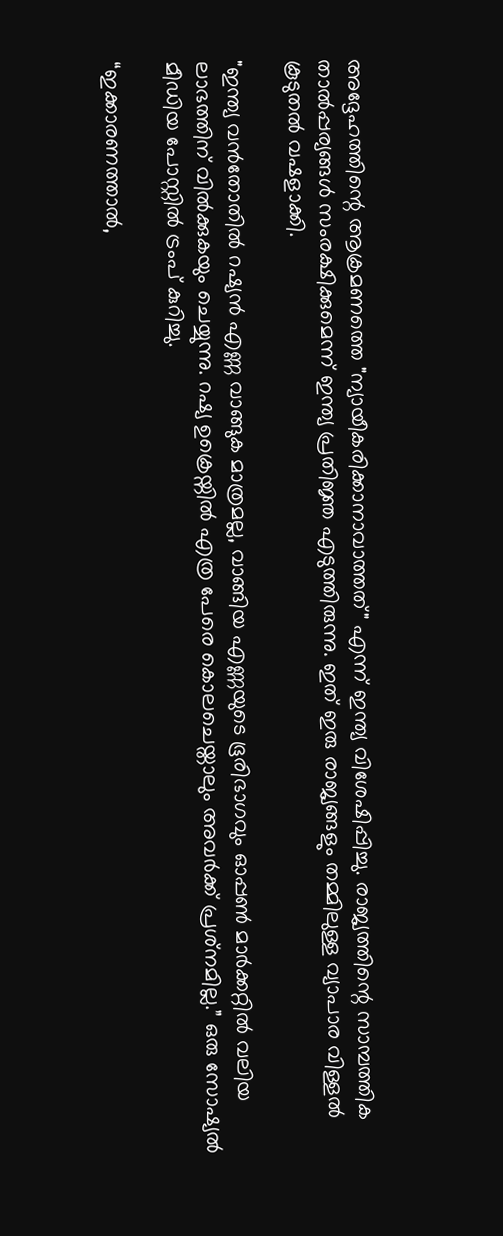അദ്ദേഹത്തിന്റെ ആക്രമണത്തെ "ന്യായീകരിക്കാനാവാത്തത്" എന്ന് ഇന്ത്യ വിശേഷിപ്പിച്ചു. രാജ്യത്തിന്റെ സാമ്പത്തിക താൽപ്പര്യങ്ങൾ സംരക്ഷിക്കുമെന്ന് ഇന്ത്യ പ്രതിജ്ഞ എടുത്തിരുന്നു. ഇത് ഇരു രാജ്യങ്ങളും തമ്മിലുള്ള വ്യാപാര വിള്ളൽ കൂടുതൽ വഷളാക്കി.

"ഇന്ത്യ വൻതോതിൽ റഷ്യൻ എണ്ണ വാങ്ങുക മാത്രമല്ല, വാങ്ങിയ എണ്ണയുടെ ഭൂരിഭാഗവും ഓപ്പൺ മാർക്കറ്റിൽ വലിയ ലാഭത്തിന് വിൽക്കുകയും ചെയ്യുന്നു. റഷ്യ ഉക്രെയ്നിൽ എത്ര പേരെ കൊലചെയ്താലും അവർക്ക് പ്രശ്‌നമില്ല.” ഒരു സോഷ്യൽ മീഡിയ പോസ്റ്റിൽ ട്രംപ് കുറിച്ചു.

“ഇക്കാരണത്താൽ,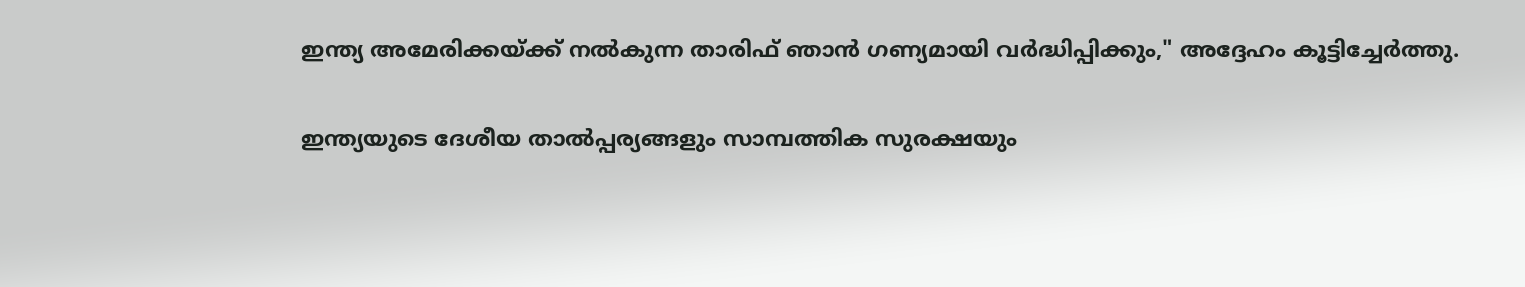ഇന്ത്യ അമേരിക്കയ്ക്ക് നൽകുന്ന താരിഫ് ഞാൻ ഗണ്യമായി വർദ്ധിപ്പിക്കും," അദ്ദേഹം കൂട്ടിച്ചേർത്തു.

ഇന്ത്യയുടെ ദേശീയ താൽപ്പര്യങ്ങളും സാമ്പത്തിക സുരക്ഷയും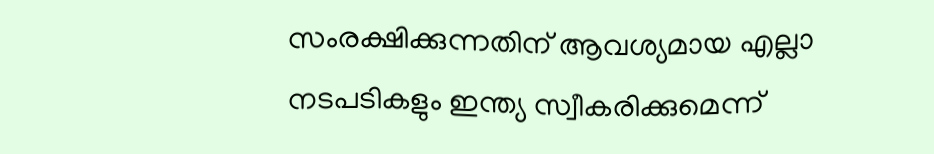സംരക്ഷിക്കുന്നതിന് ആവശ്യമായ എല്ലാ നടപടികളും ഇന്ത്യ സ്വീകരിക്കുമെന്ന്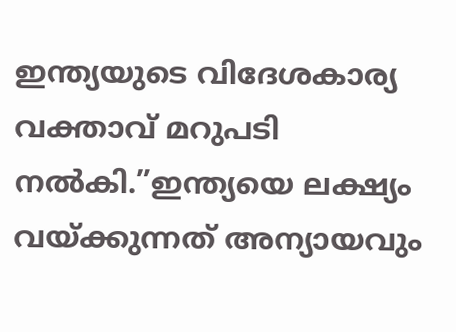ഇന്ത്യയുടെ വിദേശകാര്യ വക്താവ് മറുപടി നൽകി.”ഇന്ത്യയെ ലക്ഷ്യം വയ്ക്കുന്നത് അന്യായവും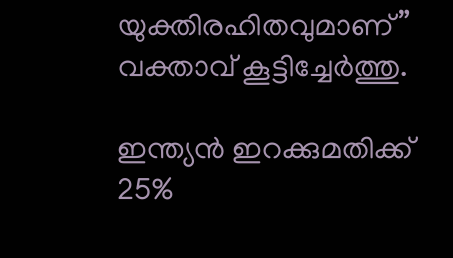യുക്തിരഹിതവുമാണ്” വക്താവ് കൂട്ടിച്ചേർത്തു.

ഇന്ത്യൻ ഇറക്കുമതിക്ക് 25%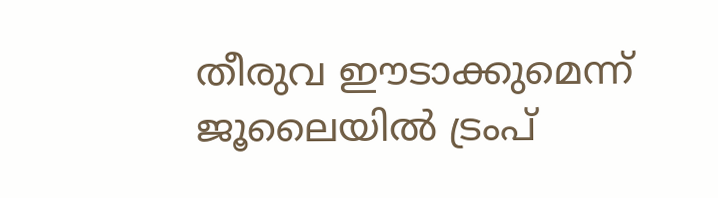തീരുവ ഈടാക്കുമെന്ന് ജൂലൈയിൽ ട്രംപ്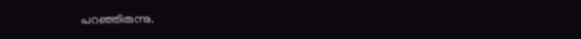പറഞ്ഞിരുന്നു.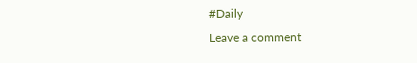#Daily
Leave a comment